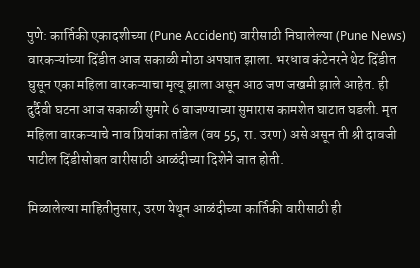पुणे: कार्तिकी एकादशीच्या (Pune Accident) वारीसाठी निघालेल्या (Pune News) वारकऱ्यांच्या दिंडीत आज सकाळी मोठा अपघात झाला. भरधाव कंटेनरने थेट दिंडीत घुसून एका महिला वारकऱ्याचा मृत्यू झाला असून आठ जण जखमी झाले आहेत. ही दुर्दैवी घटना आज सकाळी सुमारे 6 वाजण्याच्या सुमारास कामशेत घाटात घडली. मृत महिला वारकऱ्याचे नाव प्रियांका तांडेल (वय 55, रा. उरण) असे असून ती श्री दावजी पाटील दिंडीसोबत वारीसाठी आळंदीच्या दिशेने जात होती.

मिळालेल्या माहितीनुसार, उरण येथून आळंदीच्या कार्तिकी वारीसाठी ही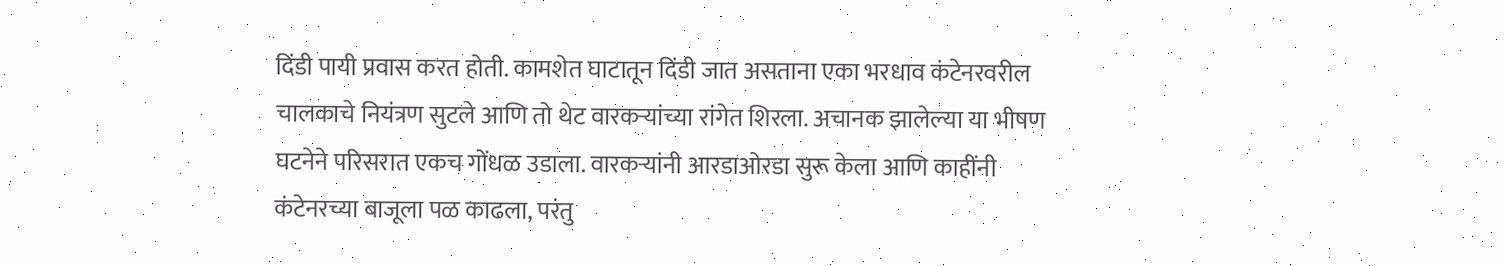दिंडी पायी प्रवास करत होती. कामशेत घाटातून दिंडी जात असताना एका भरधाव कंटेनरवरील चालकाचे नियंत्रण सुटले आणि तो थेट वारकऱ्यांच्या रांगेत शिरला. अचानक झालेल्या या भीषण घटनेने परिसरात एकच गोंधळ उडाला. वारकऱ्यांनी आरडाओरडा सुरू केला आणि काहींनी कंटेनरच्या बाजूला पळ काढला, परंतु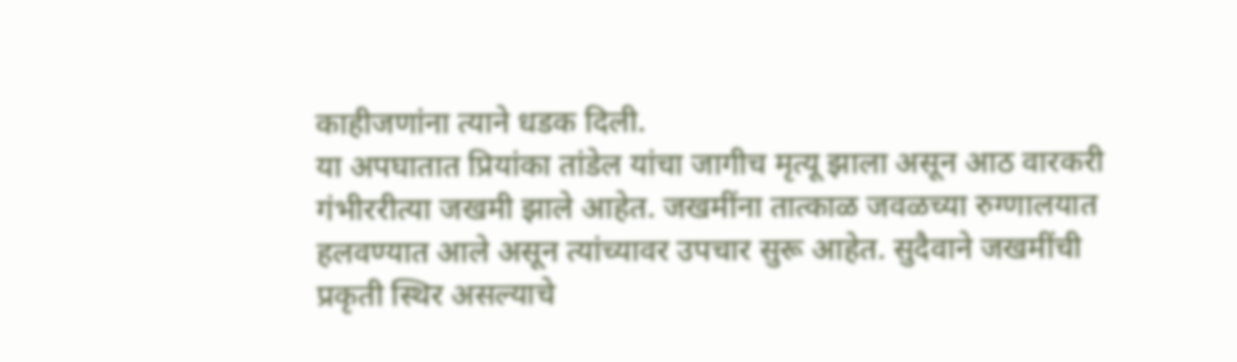काहीजणांना त्याने धडक दिली.
या अपघातात प्रियांका तांडेल यांचा जागीच मृत्यू झाला असून आठ वारकरी गंभीररीत्या जखमी झाले आहेत. जखमींना तात्काळ जवळच्या रुग्णालयात हलवण्यात आले असून त्यांच्यावर उपचार सुरू आहेत. सुदैवाने जखमींची प्रकृती स्थिर असल्याचे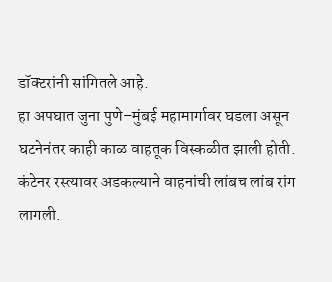डॉक्टरांनी सांगितले आहे.
हा अपघात जुना पुणे–मुंबई महामार्गावर घडला असून घटनेनंतर काही काळ वाहतूक विस्कळीत झाली होती. कंटेनर रस्त्यावर अडकल्याने वाहनांची लांबच लांब रांग लागली.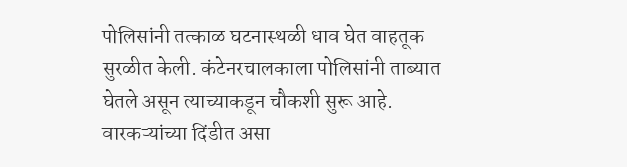पोलिसांनी तत्काळ घटनास्थळी धाव घेत वाहतूक सुरळीत केली. कंटेनरचालकाला पोलिसांनी ताब्यात घेतले असून त्याच्याकडून चौकशी सुरू आहे.
वारकऱ्यांच्या दिंडीत असा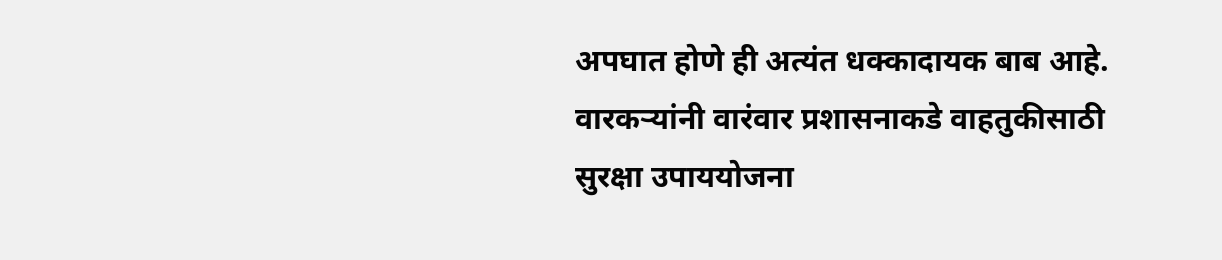अपघात होणे ही अत्यंत धक्कादायक बाब आहे. वारकऱ्यांनी वारंवार प्रशासनाकडे वाहतुकीसाठी सुरक्षा उपाययोजना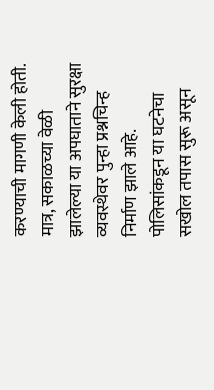करण्याची मागणी केली होती. मात्र, सकाळच्या वेळी झालेल्या या अपघाताने सुरक्षा व्यवस्थेवर पुन्हा प्रश्नचिन्ह निर्माण झाले आहे. पोलिसांकडून या घटनेचा सखोल तपास सुरू असून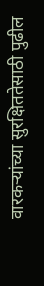वारकऱ्यांच्या सुरक्षिततेसाठी पुढील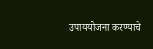उपाययोजना करण्याचे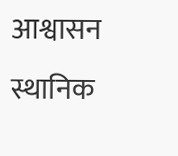आश्वासन स्थानिक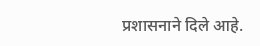प्रशासनाने दिले आहे.